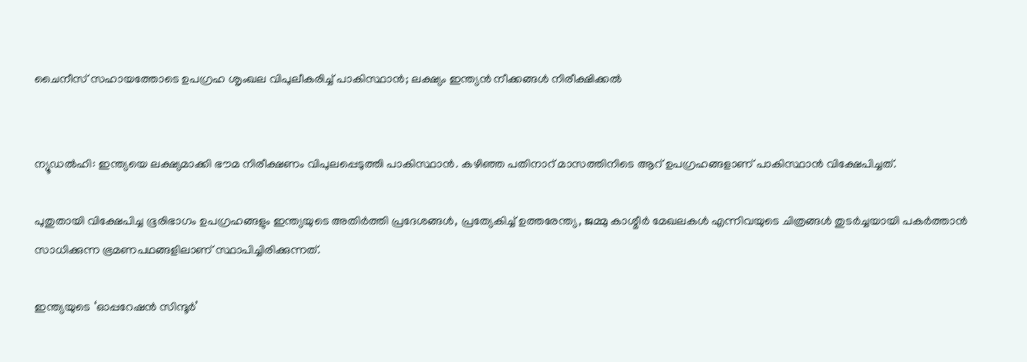ചൈനീസ് സഹായത്തോടെ ഉപഗ്രഹ ശൃംഖല വിപുലീകരിച്ച് പാകിസ്ഥാന്‍; ലക്ഷ്യം ഇന്ത്യന്‍ നീക്കങ്ങള്‍ നിരീക്ഷിക്കല്‍


ന്യൂഡല്‍ഹി: ഇന്ത്യയെ ലക്ഷ്യമാക്കി ഭൗമ നിരീക്ഷണം വിപുലപ്പെടുത്തി പാകിസ്ഥാന്‍. കഴിഞ്ഞ പതിനാറ് മാസത്തിനിടെ ആറ് ഉപഗ്രഹങ്ങളാണ് പാകിസ്ഥാന്‍ വിക്ഷേപിച്ചത്.

പുതുതായി വിക്ഷേപിച്ച ഭൂരിഭാഗം ഉപഗ്രഹങ്ങളും ഇന്ത്യയുടെ അതിര്‍ത്തി പ്രദേശങ്ങള്‍, പ്രത്യേകിച്ച് ഉത്തരേന്ത്യ, ജമ്മു കാശ്മീര്‍ മേഖലകള്‍ എന്നിവയുടെ ചിത്രങ്ങള്‍ തുടര്‍ച്ചയായി പകര്‍ത്താന്‍ സാധിക്കുന്ന ഭ്രമണപഥങ്ങളിലാണ് സ്ഥാപിച്ചിരിക്കുന്നത്.

ഇന്ത്യയുടെ ‘ഓപ്പറേഷന്‍ സിന്ദൂര്‍’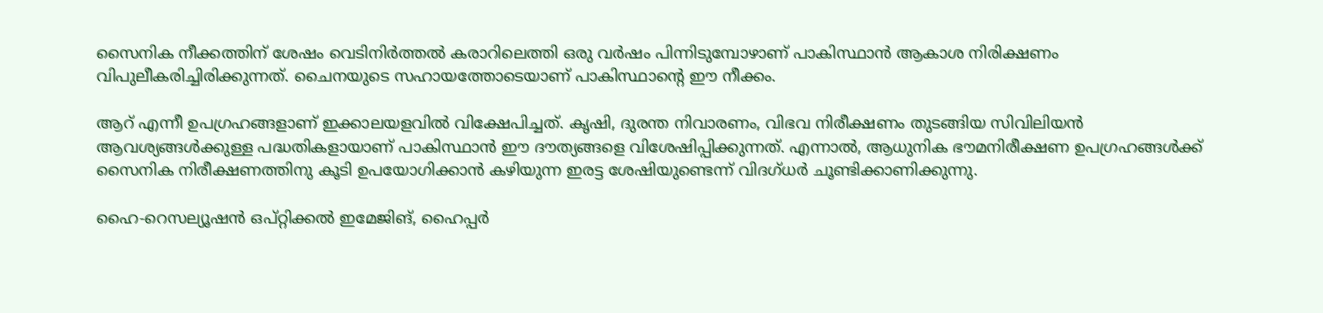സൈനിക നീക്കത്തിന് ശേഷം വെടിനിര്‍ത്തല്‍ കരാറിലെത്തി ഒരു വര്‍ഷം പിന്നിടുമ്പോഴാണ് പാകിസ്ഥാന്‍ ആകാശ നിരിക്ഷണം വിപുലീകരിച്ചിരിക്കുന്നത്. ചൈനയുടെ സഹായത്തോടെയാണ് പാകിസ്ഥാന്റെ ഈ നീക്കം.

ആറ് എന്നീ ഉപഗ്രഹങ്ങളാണ് ഇക്കാലയളവില്‍ വിക്ഷേപിച്ചത്. കൃഷി, ദുരന്ത നിവാരണം, വിഭവ നിരീക്ഷണം തുടങ്ങിയ സിവിലിയന്‍ ആവശ്യങ്ങള്‍ക്കുള്ള പദ്ധതികളായാണ് പാകിസ്ഥാന്‍ ഈ ദൗത്യങ്ങളെ വിശേഷിപ്പിക്കുന്നത്. എന്നാല്‍, ആധുനിക ഭൗമനിരീക്ഷണ ഉപഗ്രഹങ്ങള്‍ക്ക് സൈനിക നിരീക്ഷണത്തിനു കൂടി ഉപയോഗിക്കാന്‍ കഴിയുന്ന ഇരട്ട ശേഷിയുണ്ടെന്ന് വിദഗ്ധര്‍ ചൂണ്ടിക്കാണിക്കുന്നു.

ഹൈ-റെസല്യൂഷന്‍ ഒപ്റ്റിക്കല്‍ ഇമേജിങ്, ഹൈപ്പര്‍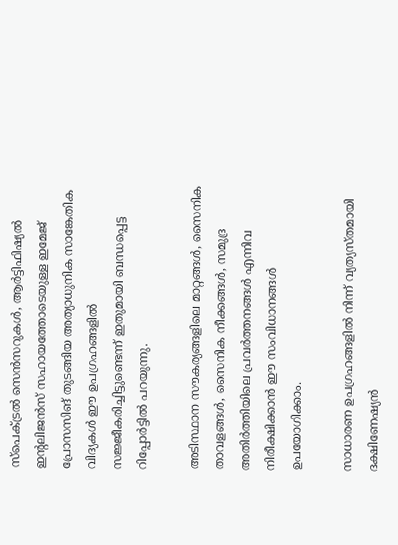സ്‌പെക്ട്രല്‍ സെന്‍സറുകള്‍, ആര്‍ട്ടിഫിഷ്യല്‍ ഇന്റലിജന്‍സ് സഹായത്തോടെയുള്ള ഇമേജ് പ്രോസസിങ് തുടങ്ങിയ അത്യാധുനിക സാങ്കേതിക വിദ്യകള്‍ ഈ ഉപഗ്രഹങ്ങളില്‍ സജ്ജീകരിച്ചിട്ടുണ്ടെന്ന് ഇതുമായി ബന്ധപ്പെട്ട റിപ്പോര്‍ട്ടില്‍ പറയുന്നു.

അടിസ്ഥാന സൗകര്യങ്ങളിലെ മാറ്റങ്ങള്‍, സൈനിക താവളങ്ങള്‍, സൈനിക നീക്കങ്ങള്‍, സമുദ്ര അതിര്‍ത്തിയിലെ പ്രവര്‍ത്തനങ്ങള്‍ എന്നിവ നിരീക്ഷിക്കാന്‍ ഈ സംവിധാനങ്ങള്‍ ഉപയോഗിക്കാം.

സാധാരണ ഉപഗ്രഹങ്ങളില്‍ നിന്ന് വ്യത്യസ്തമായി ദക്ഷിണേഷ്യന്‍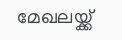മേഖലയ്ക്ക്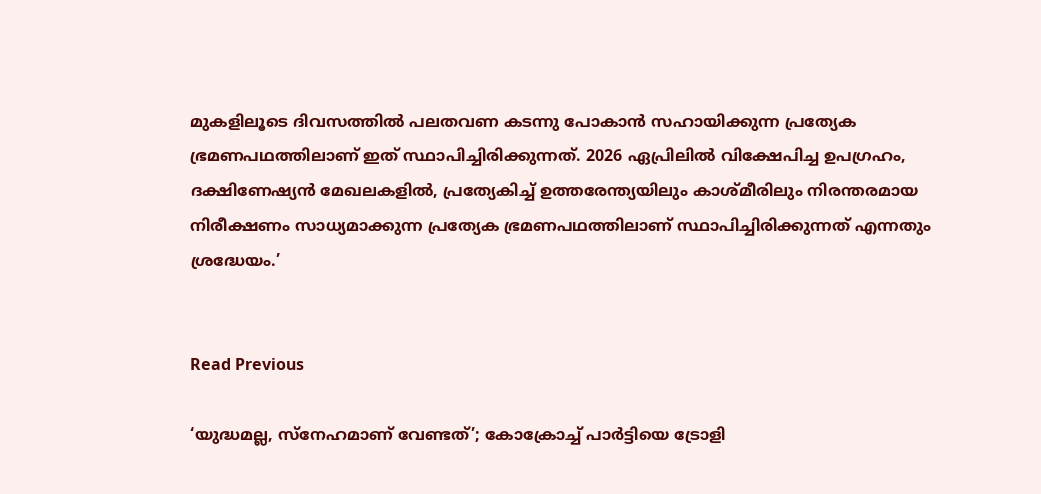മുകളിലൂടെ ദിവസത്തില്‍ പലതവണ കടന്നു പോകാന്‍ സഹായിക്കുന്ന പ്രത്യേക ഭ്രമണപഥത്തിലാണ് ഇത് സ്ഥാപിച്ചിരിക്കുന്നത്. 2026 ഏപ്രിലില്‍ വിക്ഷേപിച്ച ഉപഗ്രഹം, ദക്ഷിണേഷ്യന്‍ മേഖലകളില്‍, പ്രത്യേകിച്ച് ഉത്തരേന്ത്യയിലും കാശ്മീരിലും നിരന്തരമായ നിരീക്ഷണം സാധ്യമാക്കുന്ന പ്രത്യേക ഭ്രമണപഥത്തിലാണ് സ്ഥാപിച്ചിരിക്കുന്നത് എന്നതും ശ്രദ്ധേയം.’


Read Previous

‘യുദ്ധമല്ല, സ്‌നേഹമാണ് വേണ്ടത്’; കോക്രോച്ച് പാര്‍ട്ടിയെ ട്രോളി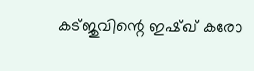കട്ജുവിന്റെ ഇഷ്ഖ് കരോ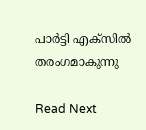പാര്‍ട്ടി എക്‌സില്‍ തരംഗമാകുന്നു

Read Next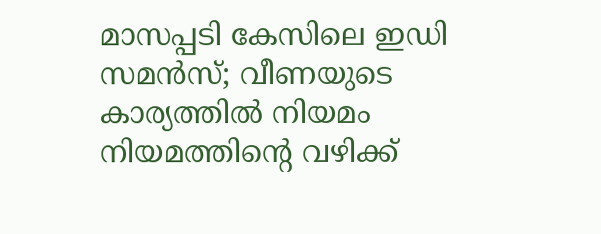മാസപ്പടി കേസിലെ ഇഡി സമൻസ്; വീണയുടെ കാര്യത്തിൽ നിയമം നിയമത്തിന്റെ വഴിക്ക്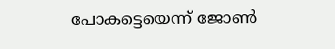പോകട്ടെയെന്ന് ജോൺ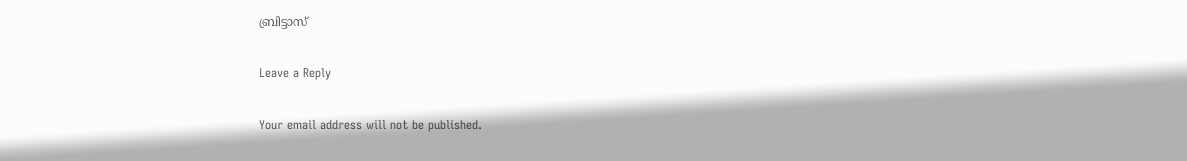ബ്രിട്ടാസ്

Leave a Reply

Your email address will not be published.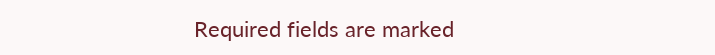Required fields are marked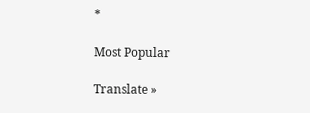*

Most Popular

Translate »